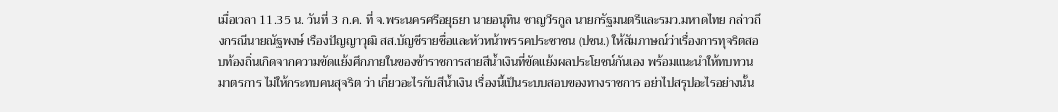เมื่อเวลา 11.35 น. วันที่ 3 ก.ค. ที่ จ.พระนครศรีอยุธยา นายอนุทิน ชาญวีรกูล นายกรัฐมนตรีและรมว.มหาดไทย กล่าวถึงกรณีนายณัฐพงษ์ เรืองปัญญาวุฒิ สส.บัญชีรายชื่อและหัวหน้าพรรคประชาชน (ปชน.) ให้สัมภาษณ์ว่าเรื่องการทุจริตสอบท้องถิ่นเกิดจากความขัดแย้งศึกภายในของข้าราชการสายสีน้ำเงินที่ขัดแย้งผลประโยชน์กันเอง พร้อมแนะนำให้ทบทวนมาตรการ ไม่ให้กระทบคนสุจริต ว่า เกี่ยวอะไรกับสีน้ำเงิน เรื่องนี้เป็นระบบสอบของทางราชการ อย่าไปสรุปอะไรอย่างนั้น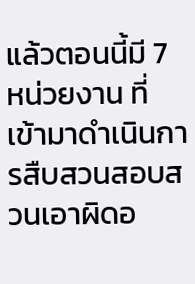แล้วตอนนี้มี 7 หน่วยงาน ที่เข้ามาดำเนินการสืบสวนสอบสวนเอาผิดอ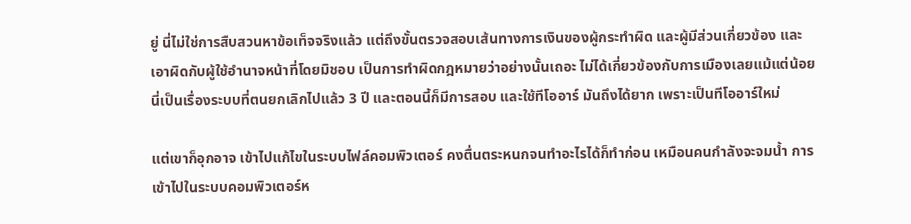ยู่ นี่ไม่ใช่การสืบสวนหาข้อเท็จจริงแล้ว แต่ถึงขั้นตรวจสอบเส้นทางการเงินของผู้กระทำผิด และผู้มีส่วนเกี่ยวข้อง และเอาผิดกับผู้ใช้อำนาจหน้าที่โดยมิชอบ เป็นการทำผิดกฎหมายว่าอย่างนั้นเถอะ ไม่ได้เกี่ยวข้องกับการเมืองเลยแม้แต่น้อย นี่เป็นเรื่องระบบที่ตนยกเลิกไปแล้ว 3 ปี และตอนนี้ก็มีการสอบ และใช้ทีโออาร์ มันถึงได้ยาก เพราะเป็นทีโออาร์ใหม่

แต่เขาก็อุกอาจ เข้าไปแก้ไขในระบบไฟล์คอมพิวเตอร์ คงตื่นตระหนกจนทำอะไรได้ก็ทำก่อน เหมือนคนกำลังจะจมน้ำ การเข้าไปในระบบคอมพิวเตอร์ห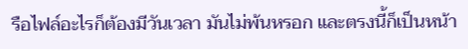รือไฟล์อะไรก็ต้องมีวันเวลา มันไม่พ้นหรอก และตรงนี้ก็เป็นหน้า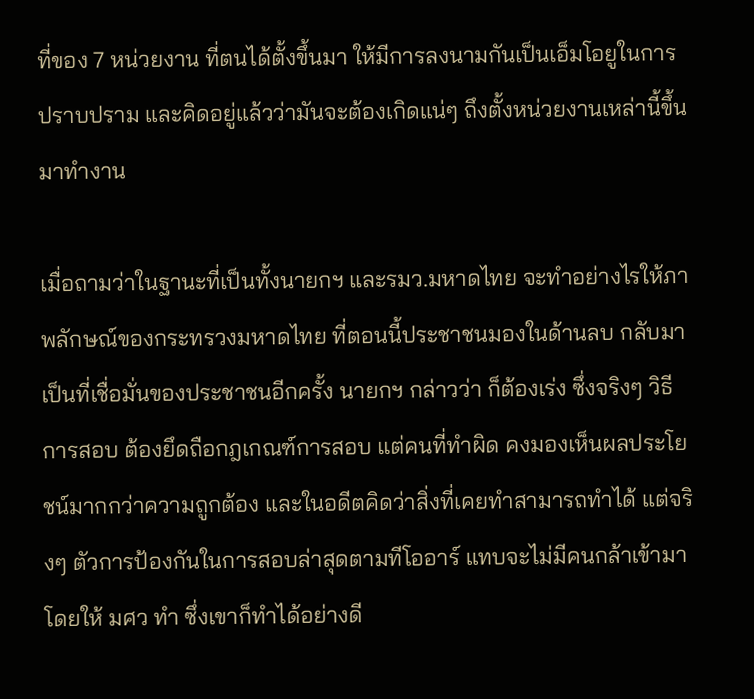ที่ของ 7 หน่วยงาน ที่ตนได้ตั้งขึ้นมา ให้มีการลงนามกันเป็นเอ็มโอยูในการปราบปราม และคิดอยู่แล้วว่ามันจะต้องเกิดแน่ๆ ถึงตั้งหน่วยงานเหล่านี้ขึ้นมาทำงาน

เมื่อถามว่าในฐานะที่เป็นทั้งนายกฯ และรมว.มหาดไทย จะทำอย่างไรให้ภาพลักษณ์ของกระทรวงมหาดไทย ที่ตอนนี้ประชาชนมองในด้านลบ กลับมาเป็นที่เชื่อมั่นของประชาชนอีกครั้ง นายกฯ กล่าวว่า ก็ต้องเร่ง ซึ่งจริงๆ วิธีการสอบ ต้องยึดถือกฎเกณฑ์การสอบ แต่คนที่ทำผิด คงมองเห็นผลประโยชน์มากกว่าความถูกต้อง และในอดีตคิดว่าสิ่งที่เคยทำสามารถทำได้ แต่จริงๆ ตัวการป้องกันในการสอบล่าสุดตามทีโออาร์ แทบจะไม่มีคนกล้าเข้ามา โดยให้ มศว ทำ ซึ่งเขาก็ทำได้อย่างดี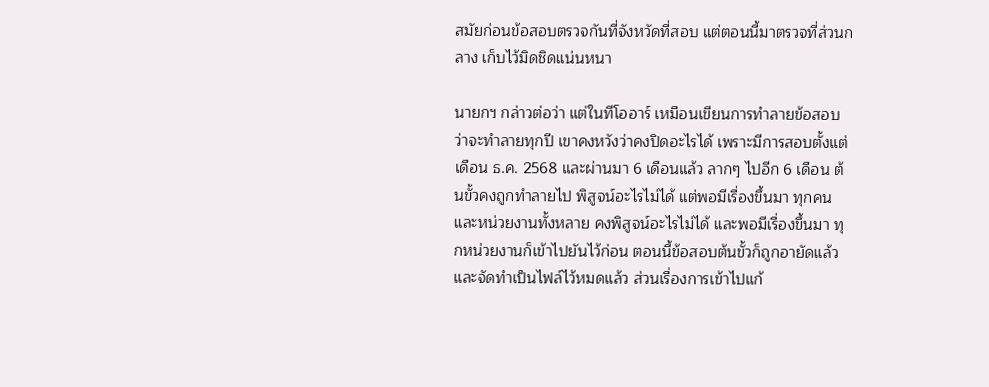สมัยก่อนข้อสอบตรวจกันที่จังหวัดที่สอบ แต่ตอนนี้มาตรวจที่ส่วนกลาง เก็บไว้มิดชิดแน่นหนา

นายกฯ กล่าวต่อว่า แต่ในทีโออาร์ เหมือนเขียนการทำลายข้อสอบ ว่าจะทำลายทุกปี เขาคงหวังว่าคงปิดอะไรได้ เพราะมีการสอบตั้งแต่เดือน ธ.ค. 2568 และผ่านมา 6 เดือนแล้ว ลากๆ ไปอีก 6 เดือน ต้นขั้วคงถูกทำลายไป พิสูจน์อะไรไม่ได้ แต่พอมีเรื่องขึ้นมา ทุกคนและหน่วยงานทั้งหลาย คงพิสูจน์อะไรไม่ได้ และพอมีเรื่องขึ้นมา ทุกหน่วยงานก็เข้าไปยันไว้ก่อน ตอนนี้ข้อสอบต้นขั้วก็ถูกอายัดแล้ว และจัดทำเป็นไฟล์ไว้หมดแล้ว ส่วนเรื่องการเข้าไปแก้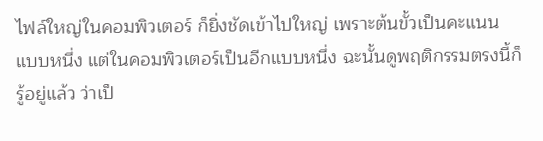ไฟล์ใหญ่ในคอมพิวเตอร์ ก็ยิ่งชัดเข้าไปใหญ่ เพราะต้นขั้วเป็นคะแนนแบบหนึ่ง แต่ในคอมพิวเตอร์เป็นอีกแบบหนึ่ง ฉะนั้นดูพฤติกรรมตรงนี้ก็รู้อยู่แล้ว ว่าเป็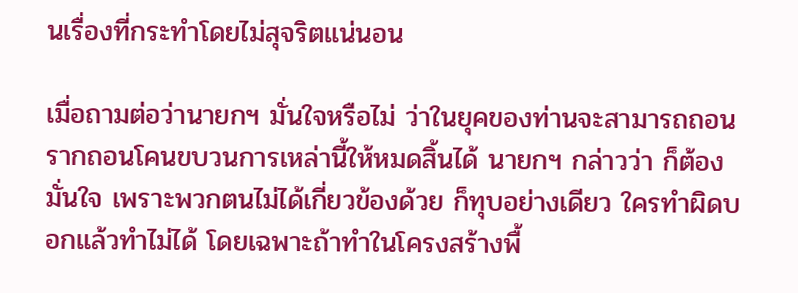นเรื่องที่กระทำโดยไม่สุจริตแน่นอน

เมื่อถามต่อว่านายกฯ มั่นใจหรือไม่ ว่าในยุคของท่านจะสามารถถอนรากถอนโคนขบวนการเหล่านี้ให้หมดสิ้นได้ นายกฯ กล่าวว่า ก็ต้องมั่นใจ เพราะพวกตนไม่ได้เกี่ยวข้องด้วย ก็ทุบอย่างเดียว ใครทำผิดบอกแล้วทำไม่ได้ โดยเฉพาะถ้าทำในโครงสร้างพื้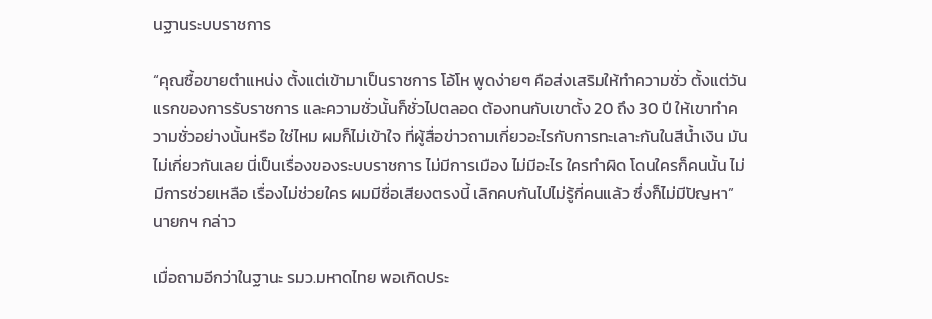นฐานระบบราชการ

“คุณซื้อขายตำแหน่ง ตั้งแต่เข้ามาเป็นราชการ โอ้โห พูดง่ายๆ คือส่งเสริมให้ทำความชั่ว ตั้งแต่วันแรกของการรับราชการ และความชั่วนั้นก็ชั่วไปตลอด ต้องทนกับเขาตั้ง 20 ถึง 30 ปี ให้เขาทำความชั่วอย่างนั้นหรือ ใช่ไหม ผมก็ไม่เข้าใจ ที่ผู้สื่อข่าวถามเกี่ยวอะไรกับการทะเลาะกันในสีน้ำเงิน มันไม่เกี่ยวกันเลย นี่เป็นเรื่องของระบบราชการ ไม่มีการเมือง ไม่มีอะไร ใครทำผิด โดนใครก็คนนั้น ไม่มีการช่วยเหลือ เรื่องไม่ช่วยใคร ผมมีชื่อเสียงตรงนี้ เลิกคบกันไปไม่รู้กี่คนแล้ว ซึ่งก็ไม่มีปัญหา” นายกฯ กล่าว

เมื่อถามอีกว่าในฐานะ รมว.มหาดไทย พอเกิดประ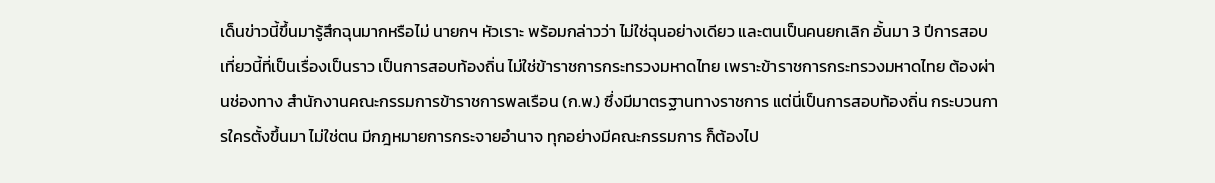เด็นข่าวนี้ขึ้นมารู้สึกฉุนมากหรือไม่ นายกฯ หัวเราะ พร้อมกล่าวว่า ไม่ใช่ฉุนอย่างเดียว และตนเป็นคนยกเลิก อั้นมา 3 ปีการสอบ เที่ยวนี้ที่เป็นเรื่องเป็นราว เป็นการสอบท้องถิ่น ไม่ใช่ข้าราชการกระทรวงมหาดไทย เพราะข้าราชการกระทรวงมหาดไทย ต้องผ่านช่องทาง สำนักงานคณะกรรมการข้าราชการพลเรือน (ก.พ.) ซึ่งมีมาตรฐานทางราชการ แต่นี่เป็นการสอบท้องถิ่น กระบวนการใครตั้งขึ้นมา ไม่ใช่ตน มีกฎหมายการกระจายอำนาจ ทุกอย่างมีคณะกรรมการ ก็ต้องไป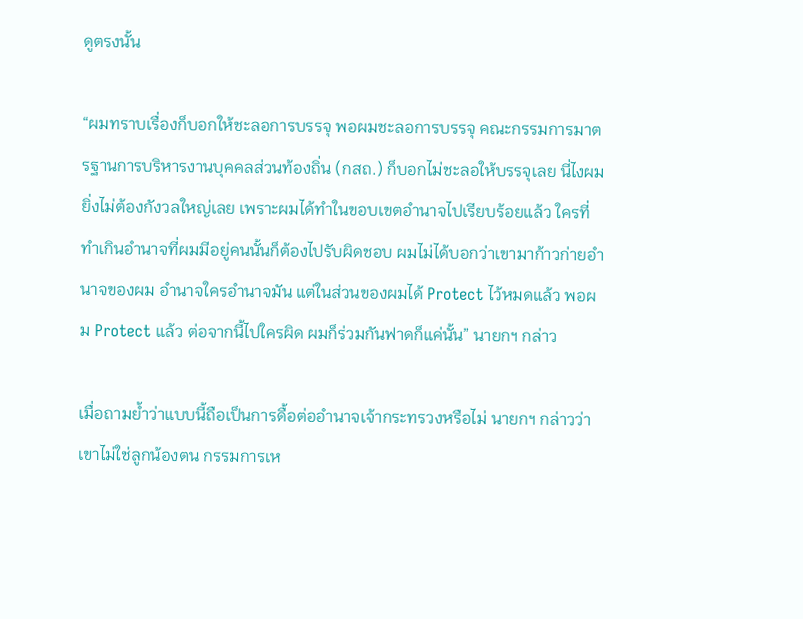ดูตรงนั้น

“ผมทราบเรื่องก็บอกให้ชะลอการบรรจุ พอผมชะลอการบรรจุ คณะกรรมการมาตรฐานการบริหารงานบุคคลส่วนท้องถิ่น (กสถ.) ก็บอกไม่ชะลอให้บรรจุเลย นี่ไงผมยิ่งไม่ต้องกังวลใหญ่เลย เพราะผมได้ทำในขอบเขตอำนาจไปเรียบร้อยแล้ว ใครที่ทำเกินอำนาจที่ผมมีอยู่คนนั้นก็ต้องไปรับผิดชอบ ผมไม่ได้บอกว่าเขามาก้าวก่ายอำนาจของผม อำนาจใครอำนาจมัน แต่ในส่วนของผมได้ Protect ไว้หมดแล้ว พอผม Protect แล้ว ต่อจากนี้ไปใครผิด ผมก็ร่วมกันฟาดก็แค่นั้น” นายกฯ กล่าว

เมื่อถามย้ำว่าแบบนี้ถือเป็นการดื้อต่ออำนาจเจ้ากระทรวงหรือไม่ นายกฯ กล่าวว่า เขาไม่ใช่ลูกน้องตน กรรมการเห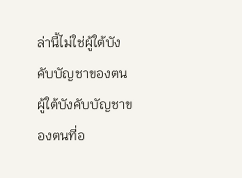ล่านี้ไม่ใช่ผู้ใต้บังคับบัญชาของตน ผู้ใต้บังคับบัญชาของตนที่อ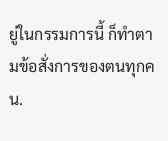ยู่ในกรรมการนี้ ก็ทำตามข้อสั่งการของตนทุกคน.